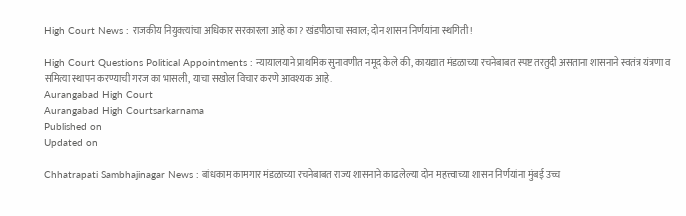High Court News : राजकीय नियुक्त्यांचा अधिकार सरकारला आहे का? खंडपीठाचा सवाल; दोन शासन निर्णयांना स्थगिती!

High Court Questions Political Appointments : न्यायालयाने प्राथमिक सुनावणीत नमूद केले की, कायद्यात मंडळाच्या रचनेबाबत स्पष्ट तरतुदी असताना शासनाने स्वतंत्र यंत्रणा व समित्या स्थापन करण्याची गरज का भासली, याचा सखोल विचार करणे आवश्यक आहे.
Aurangabad High Court
Aurangabad High Courtsarkarnama
Published on
Updated on

Chhatrapati Sambhajinagar News : बांधकाम कामगार मंडळाच्या रचनेबाबत राज्य शासनाने काढलेल्या दोन महत्त्वाच्या शासन निर्णयांना मुंबई उच्च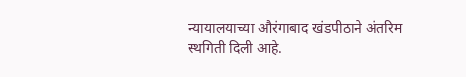न्यायालयाच्या औरंगाबाद खंडपीठाने अंतरिम स्थगिती दिली आहे.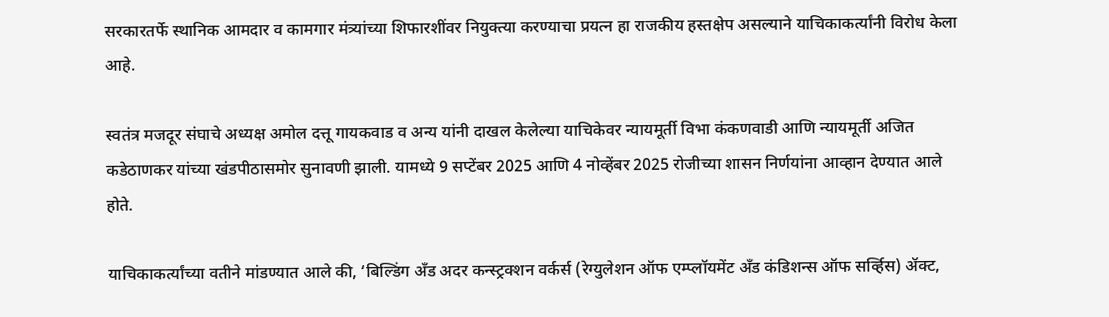सरकारतर्फे स्थानिक आमदार व कामगार मंत्र्यांच्या शिफारशींवर नियुक्त्या करण्याचा प्रयत्न हा राजकीय हस्तक्षेप असल्याने याचिकाकर्त्यांनी विरोध केला आहे.

स्वतंत्र मजदूर संघाचे अध्यक्ष अमोल दत्तू गायकवाड व अन्य यांनी दाखल केलेल्या याचिकेवर न्यायमूर्ती विभा कंकणवाडी आणि न्यायमूर्ती अजित कडेठाणकर यांच्या खंडपीठासमोर सुनावणी झाली. यामध्ये 9 सप्टेंबर 2025 आणि 4 नोव्हेंबर 2025 रोजीच्या शासन निर्णयांना आव्हान देण्यात आले होते.

याचिकाकर्त्यांच्या वतीने मांडण्यात आले की, ‘बिल्डिंग अँड अदर कन्स्ट्रक्शन वर्कर्स (रेग्युलेशन ऑफ एम्प्लॉयमेंट अँड कंडिशन्स ऑफ सर्व्हिस) ॲक्ट,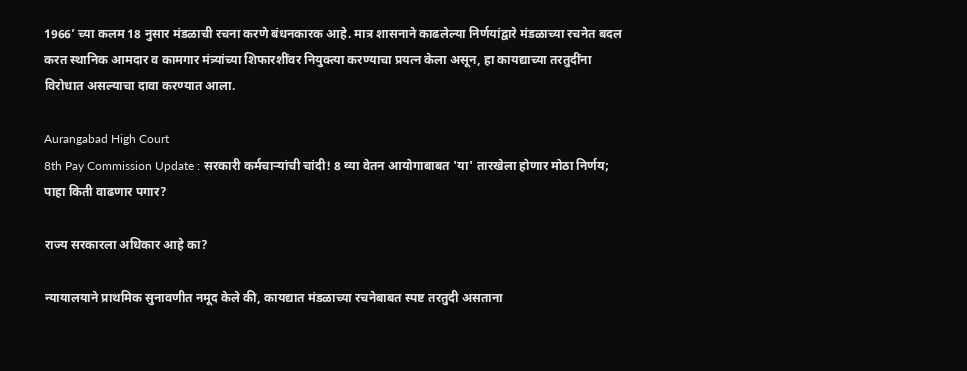1966’ च्या कलम 18 नुसार मंडळाची रचना करणे बंधनकारक आहे. मात्र शासनाने काढलेल्या निर्णयांद्वारे मंडळाच्या रचनेत बदल करत स्थानिक आमदार व कामगार मंत्र्यांच्या शिफारशींवर नियुक्त्या करण्याचा प्रयत्न केला असून, हा कायद्याच्या तरतुदींना विरोधात असल्याचा दावा करण्यात आला.

Aurangabad High Court
8th Pay Commission Update : सरकारी कर्मचाऱ्यांची चांदी! 8 व्या वेतन आयोगाबाबत 'या' तारखेला होणार मोठा निर्णय; पाहा किती वाढणार पगार?

राज्य सरकारला अधिकार आहे का?

न्यायालयाने प्राथमिक सुनावणीत नमूद केले की, कायद्यात मंडळाच्या रचनेबाबत स्पष्ट तरतुदी असताना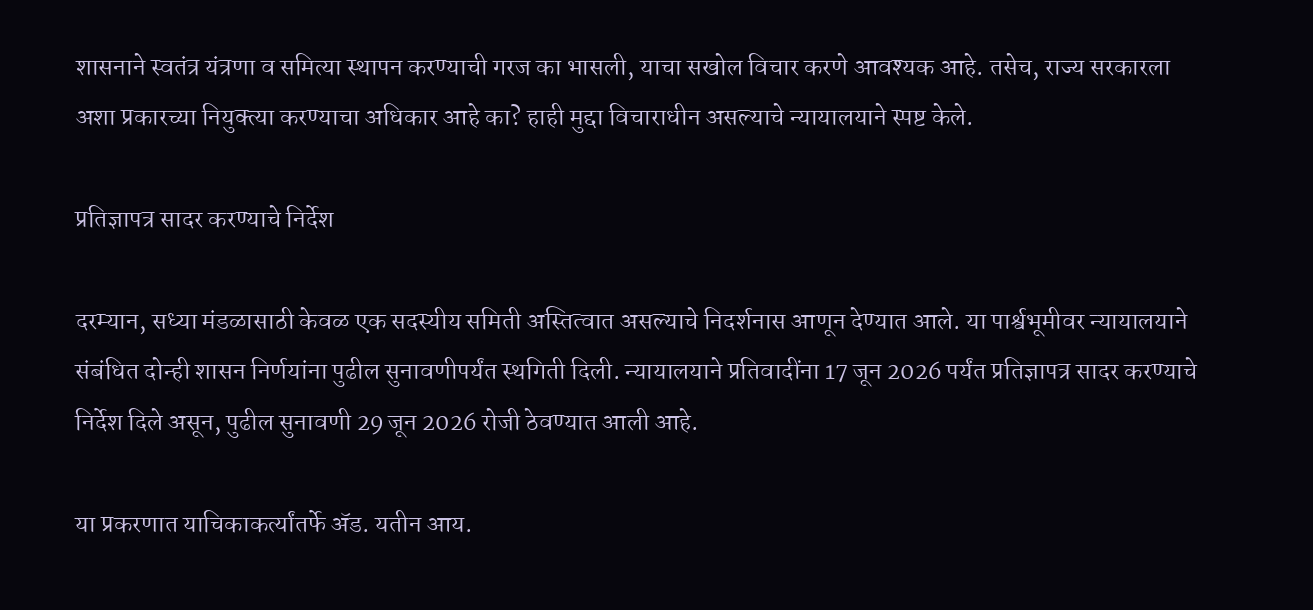शासनाने स्वतंत्र यंत्रणा व समित्या स्थापन करण्याची गरज का भासली, याचा सखोल विचार करणे आवश्यक आहे. तसेच, राज्य सरकारला अशा प्रकारच्या नियुक्त्या करण्याचा अधिकार आहे का? हाही मुद्दा विचाराधीन असल्याचे न्यायालयाने स्पष्ट केले.

प्रतिज्ञापत्र सादर करण्याचे निर्देश

दरम्यान, सध्या मंडळासाठी केवळ एक सदस्यीय समिती अस्तित्वात असल्याचे निदर्शनास आणून देण्यात आले. या पार्श्वभूमीवर न्यायालयाने संबंधित दोन्ही शासन निर्णयांना पुढील सुनावणीपर्यंत स्थगिती दिली. न्यायालयाने प्रतिवादींना 17 जून 2026 पर्यंत प्रतिज्ञापत्र सादर करण्याचे निर्देश दिले असून, पुढील सुनावणी 29 जून 2026 रोजी ठेवण्यात आली आहे.

या प्रकरणात याचिकाकर्त्यांतर्फे अ‍ॅड. यतीन आय.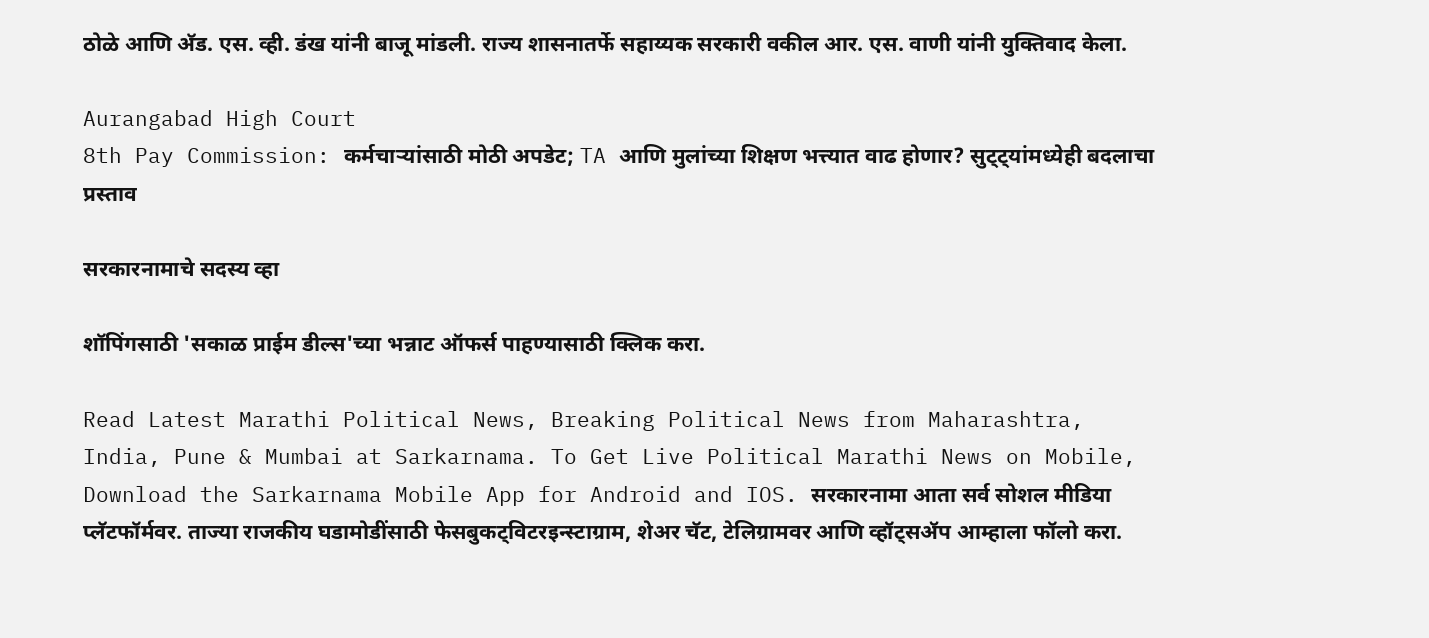ठोळे आणि अ‍ॅड. एस. व्ही. डंख यांनी बाजू मांडली. राज्य शासनातर्फे सहाय्यक सरकारी वकील आर. एस. वाणी यांनी युक्तिवाद केला.

Aurangabad High Court
8th Pay Commission: कर्मचाऱ्यांसाठी मोठी अपडेट; TA आणि मुलांच्या शिक्षण भत्त्यात वाढ होणार? सुट्ट्यांमध्येही बदलाचा प्रस्ताव

सरकारनामाचे सदस्य व्हा

शॉपिंगसाठी 'सकाळ प्राईम डील्स'च्या भन्नाट ऑफर्स पाहण्यासाठी क्लिक करा.

Read Latest Marathi Political News, Breaking Political News from Maharashtra, India, Pune & Mumbai at Sarkarnama. To Get Live Political Marathi News on Mobile, Download the Sarkarnama Mobile App for Android and IOS. सरकारनामा आता सर्व सोशल मीडिया प्लॅटफॉर्मवर. ताज्या राजकीय घडामोडींसाठी फेसबुकट्विटरइन्स्टाग्राम, शेअर चॅट, टेलिग्रामवर आणि व्हॉट्सॲप आम्हाला फॉलो करा.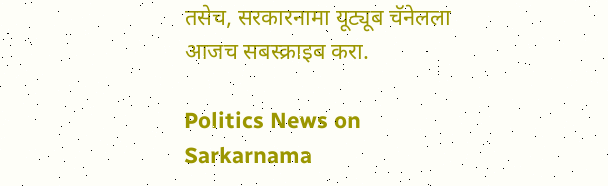तसेच, सरकारनामा यूट्यूब चॅनेलला आजच सबस्क्राइब करा.

Politics News on Sarkarnama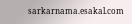sarkarnama.esakal.com